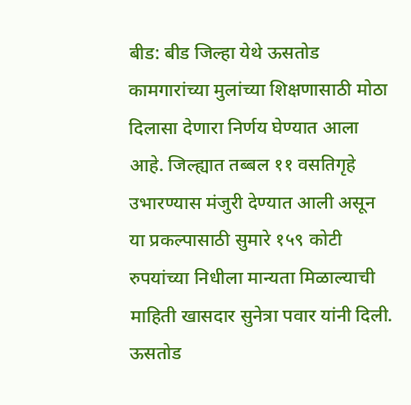बीड: बीड जिल्हा येथे ऊसतोड कामगारांच्या मुलांच्या शिक्षणासाठी मोठा दिलासा देणारा निर्णय घेण्यात आला आहे. जिल्ह्यात तब्बल ११ वसतिगृहे उभारण्यास मंजुरी देण्यात आली असून या प्रकल्पासाठी सुमारे १५९ कोटी रुपयांच्या निधीला मान्यता मिळाल्याची माहिती खासदार सुनेत्रा पवार यांनी दिली.
ऊसतोड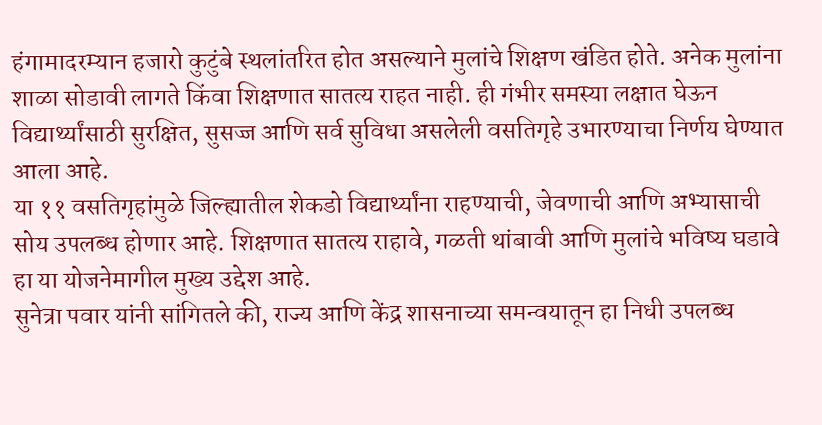हंगामादरम्यान हजारो कुटुंबे स्थलांतरित होत असल्याने मुलांचे शिक्षण खंडित होते. अनेक मुलांना शाळा सोडावी लागते किंवा शिक्षणात सातत्य राहत नाही. ही गंभीर समस्या लक्षात घेऊन विद्यार्थ्यांसाठी सुरक्षित, सुसज्ज आणि सर्व सुविधा असलेली वसतिगृहे उभारण्याचा निर्णय घेण्यात आला आहे.
या ११ वसतिगृहांमुळे जिल्ह्यातील शेकडो विद्यार्थ्यांना राहण्याची, जेवणाची आणि अभ्यासाची सोय उपलब्ध होणार आहे. शिक्षणात सातत्य राहावे, गळती थांबावी आणि मुलांचे भविष्य घडावे हा या योजनेमागील मुख्य उद्देश आहे.
सुनेत्रा पवार यांनी सांगितले की, राज्य आणि केंद्र शासनाच्या समन्वयातून हा निधी उपलब्ध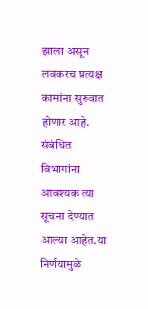झाला असून लवकरच प्रत्यक्ष कामांना सुरुवात होणार आहे. संबंधित विभागांना आवश्यक त्या सूचना देण्यात आल्या आहेत.या निर्णयामुळे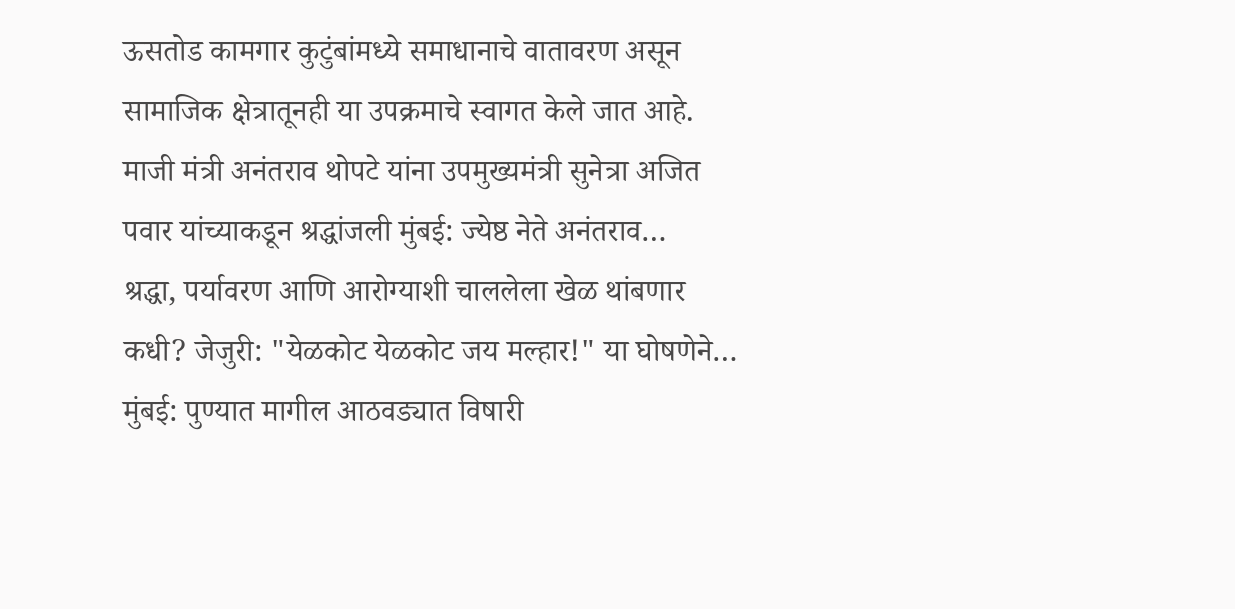ऊसतोड कामगार कुटुंबांमध्ये समाधानाचे वातावरण असून सामाजिक क्षेत्रातूनही या उपक्रमाचे स्वागत केले जात आहे.
माजी मंत्री अनंतराव थोपटे यांना उपमुख्यमंत्री सुनेत्रा अजित पवार यांच्याकडून श्रद्धांजली मुंबई: ज्येष्ठ नेते अनंतराव…
श्रद्धा, पर्यावरण आणि आरोग्याशी चाललेला खेळ थांबणार कधी? जेजुरी: "येळकोट येळकोट जय मल्हार!" या घोषणेने…
मुंबई: पुण्यात मागील आठवड्यात विषारी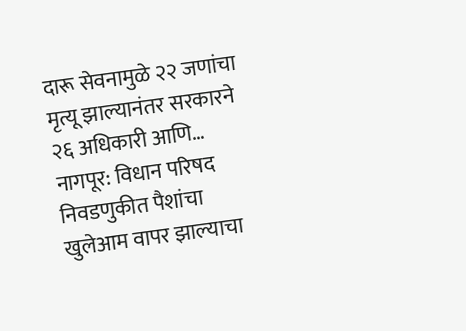दारू सेवनामुळे २२ जणांचा मृत्यू झाल्यानंतर सरकारने २६ अधिकारी आणि…
नागपूर: विधान परिषद निवडणुकीत पैशांचा खुलेआम वापर झाल्याचा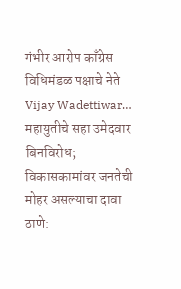गंभीर आरोप काँग्रेस विधिमंडळ पक्षाचे नेते Vijay Wadettiwar…
महायुतीचे सहा उमेदवार बिनविरोध; विकासकामांवर जनतेची मोहर असल्याचा दावा ठाणे: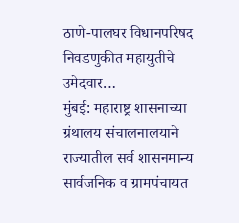ठाणे-पालघर विधानपरिषद निवडणुकीत महायुतीचे उमेदवार…
मुंबई: महाराष्ट्र शासनाच्या ग्रंथालय संचालनालयाने राज्यातील सर्व शासनमान्य सार्वजनिक व ग्रामपंचायत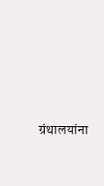ग्रंथालयांना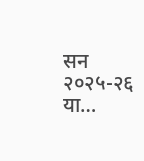सन २०२५-२६ या…